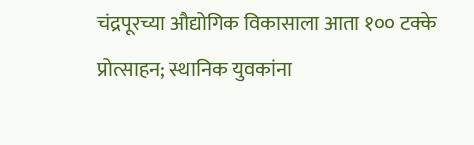चंद्रपूरच्या औद्योगिक विकासाला आता १०० टक्के प्रोत्साहन; स्थानिक युवकांना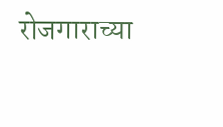रोजगाराच्या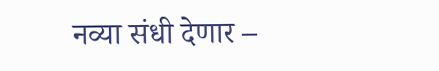नव्या संधी देणार –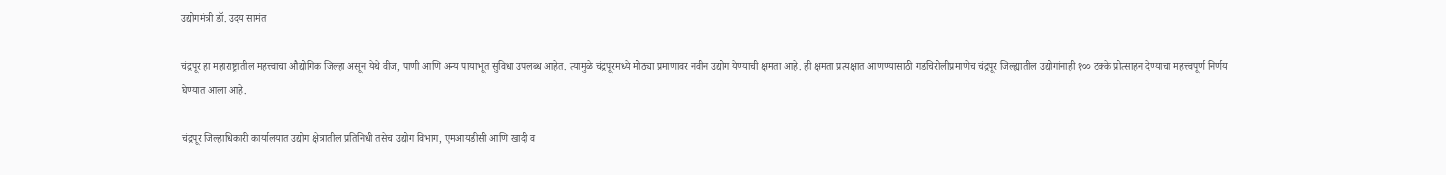उद्योगमंत्री डॉ. उदय सामंत

चंद्रपूर हा महाराष्ट्रातील महत्त्वाचा औद्योगिक जिल्हा असून येथे वीज, पाणी आणि अन्य पायाभूत सुविधा उपलब्ध आहेत. त्यामुळे चंद्रपूरमध्ये मोठ्या प्रमाणावर नवीन उद्योग येण्याची क्षमता आहे. ही क्षमता प्रत्यक्षात आणण्यासाठी गडचिरोलीप्रमाणेच चंद्रपूर जिल्ह्यातील उद्योगांनाही १०० टक्के प्रोत्साहन देण्याचा महत्त्वपूर्ण निर्णय घेण्यात आला आहे.

चंद्रपूर जिल्हाधिकारी कार्यालयात उद्योग क्षेत्रातील प्रतिनिधी तसेच उद्योग विभाग, एमआयडीसी आणि खादी व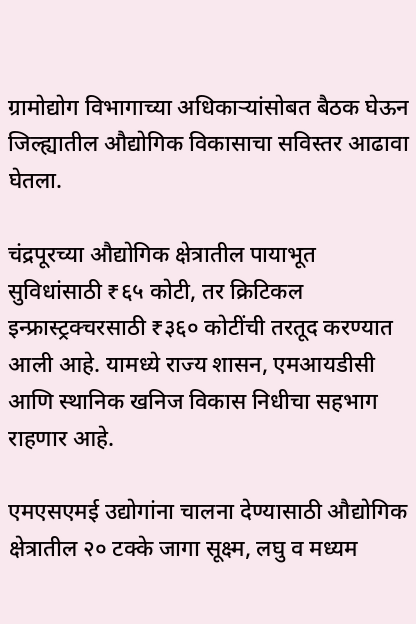ग्रामोद्योग विभागाच्या अधिकाऱ्यांसोबत बैठक घेऊन जिल्ह्यातील औद्योगिक विकासाचा सविस्तर आढावा घेतला.

चंद्रपूरच्या औद्योगिक क्षेत्रातील पायाभूत सुविधांसाठी ₹६५ कोटी, तर क्रिटिकल इन्फ्रास्ट्रक्चरसाठी ₹३६० कोटींची तरतूद करण्यात आली आहे. यामध्ये राज्य शासन, एमआयडीसी आणि स्थानिक खनिज विकास निधीचा सहभाग राहणार आहे.

एमएसएमई उद्योगांना चालना देण्यासाठी औद्योगिक क्षेत्रातील २० टक्के जागा सूक्ष्म, लघु व मध्यम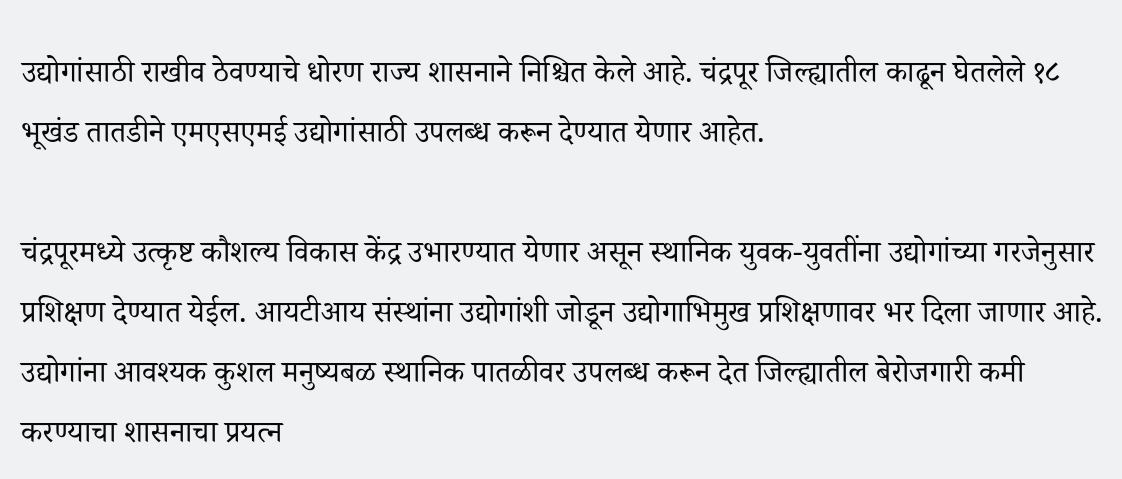उद्योगांसाठी राखीव ठेवण्याचे धोरण राज्य शासनाने निश्चित केले आहे. चंद्रपूर जिल्ह्यातील काढून घेतलेले १८ भूखंड तातडीने एमएसएमई उद्योगांसाठी उपलब्ध करून देण्यात येणार आहेत.

चंद्रपूरमध्ये उत्कृष्ट कौशल्य विकास केंद्र उभारण्यात येणार असून स्थानिक युवक-युवतींना उद्योगांच्या गरजेनुसार प्रशिक्षण देण्यात येईल. आयटीआय संस्थांना उद्योगांशी जोडून उद्योगाभिमुख प्रशिक्षणावर भर दिला जाणार आहे. उद्योगांना आवश्यक कुशल मनुष्यबळ स्थानिक पातळीवर उपलब्ध करून देत जिल्ह्यातील बेरोजगारी कमी करण्याचा शासनाचा प्रयत्न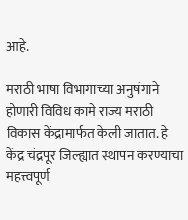आहे.

मराठी भाषा विभागाच्या अनुषंगाने होणारी विविध कामे राज्य मराठी विकास केंद्रामार्फत केली जातात. हे केंद्र चंद्रपूर जिल्ह्यात स्थापन करण्याचा महत्त्वपूर्ण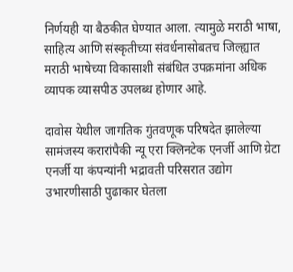निर्णयही या बैठकीत घेण्यात आला. त्यामुळे मराठी भाषा, साहित्य आणि संस्कृतीच्या संवर्धनासोबतच जिल्ह्यात मराठी भाषेच्या विकासाशी संबंधित उपक्रमांना अधिक व्यापक व्यासपीठ उपलब्ध होणार आहे.

दावोस येथील जागतिक गुंतवणूक परिषदेत झालेल्या सामंजस्य करारांपैकी न्यू एरा क्लिनटेक एनर्जी आणि ग्रेटा एनर्जी या कंपन्यांनी भद्रावती परिसरात उद्योग उभारणीसाठी पुढाकार घेतला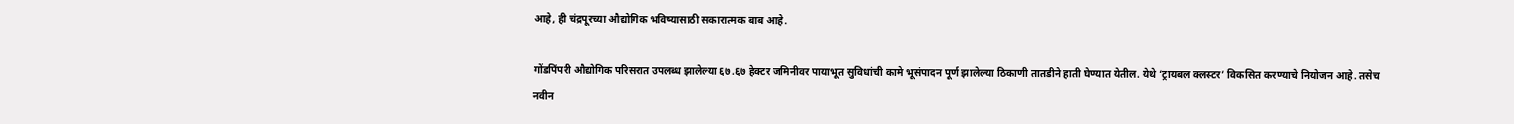आहे, ही चंद्रपूरच्या औद्योगिक भविष्यासाठी सकारात्मक बाब आहे.

गोंडपिंपरी औद्योगिक परिसरात उपलब्ध झालेल्या ६७.६७ हेक्टर जमिनीवर पायाभूत सुविधांची कामे भूसंपादन पूर्ण झालेल्या ठिकाणी तातडीने हाती घेण्यात येतील. येथे ‘ट्रायबल क्लस्टर’ विकसित करण्याचे नियोजन आहे. तसेच नवीन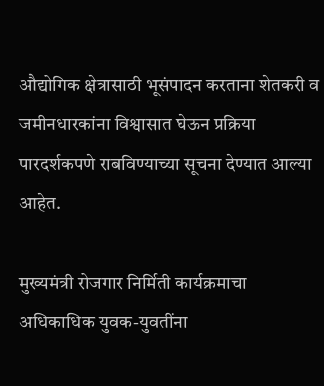औद्योगिक क्षेत्रासाठी भूसंपादन करताना शेतकरी व जमीनधारकांना विश्वासात घेऊन प्रक्रिया पारदर्शकपणे राबविण्याच्या सूचना देण्यात आल्या आहेत.

मुख्यमंत्री रोजगार निर्मिती कार्यक्रमाचा अधिकाधिक युवक-युवतींना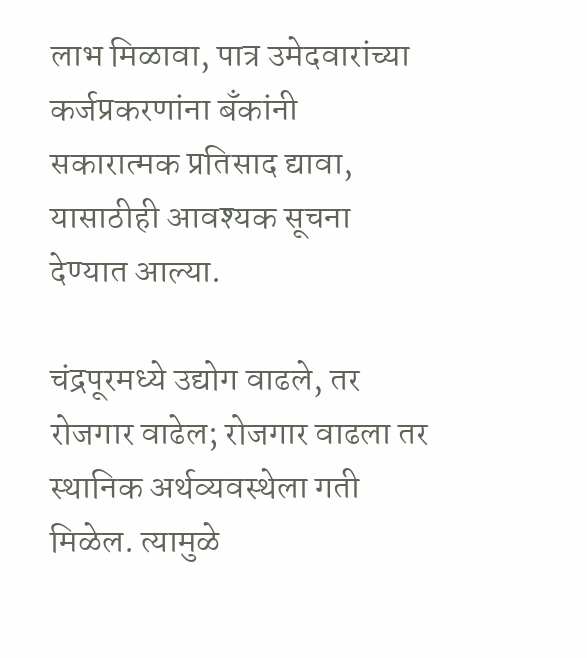लाभ मिळावा, पात्र उमेदवारांच्या कर्जप्रकरणांना बँकांनी सकारात्मक प्रतिसाद द्यावा, यासाठीही आवश्यक सूचना देण्यात आल्या.

चंद्रपूरमध्ये उद्योग वाढले, तर रोजगार वाढेल; रोजगार वाढला तर स्थानिक अर्थव्यवस्थेला गती मिळेल. त्यामुळे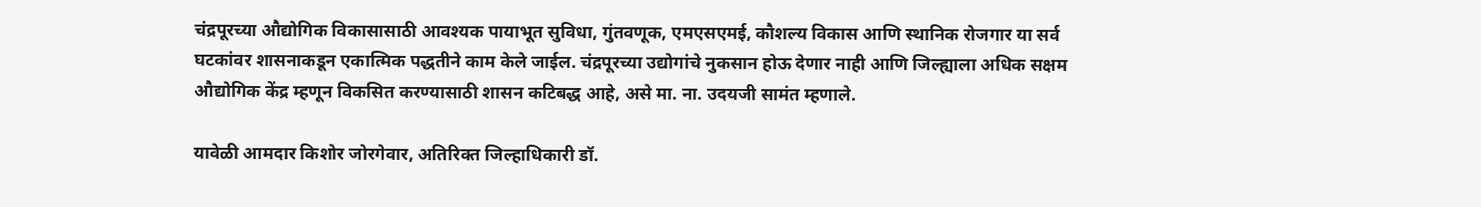चंद्रपूरच्या औद्योगिक विकासासाठी आवश्यक पायाभूत सुविधा, गुंतवणूक, एमएसएमई, कौशल्य विकास आणि स्थानिक रोजगार या सर्व घटकांवर शासनाकडून एकात्मिक पद्धतीने काम केले जाईल. चंद्रपूरच्या उद्योगांचे नुकसान होऊ देणार नाही आणि जिल्ह्याला अधिक सक्षम औद्योगिक केंद्र म्हणून विकसित करण्यासाठी शासन कटिबद्ध आहे, असे मा. ना. उदयजी सामंत म्हणाले.

यावेळी आमदार किशोर जोरगेवार, अतिरिक्त जिल्हाधिकारी डॉ.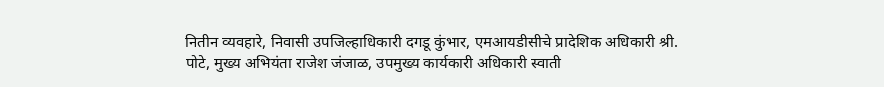नितीन व्यवहारे, निवासी उपजिल्हाधिकारी दगडू कुंभार, एमआयडीसीचे प्रादेशिक अधिकारी श्री. पोटे, मुख्य अभियंता राजेश जंजाळ, उपमुख्य कार्यकारी अधिकारी स्वाती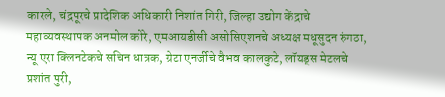कारले, चंद्रपूरचे प्रादेशिक अधिकारी निशांत गिरी, जिल्हा उद्योग केंद्राचे महाव्यवस्थापक अनमोल कोरे, एमआयडीसी असोसिएशनचे अध्यक्ष मधूसुदन रुंगठा, न्यू एरा क्लिनटेकचे सचिन धात्रक, ग्रेटा एनर्जीचे वैभव कालकुटे, लॉयड्स मेटलचे प्रशांत पुरी,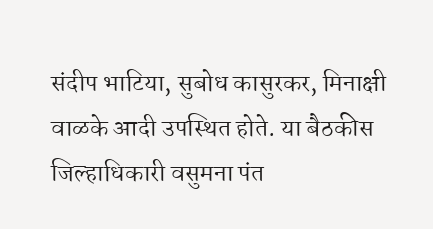संदीप भाटिया, सुबोध कासुरकर, मिनाक्षी वाळके आदी उपस्थित होते. या बैठकीस जिल्हाधिकारी वसुमना पंत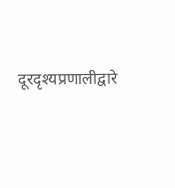दूरदृश्यप्रणालीद्वारे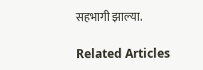सहभागी झाल्या.

Related Articles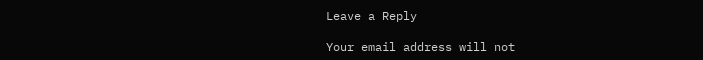Leave a Reply

Your email address will not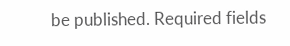be published. Required fields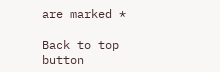are marked *

Back to top button